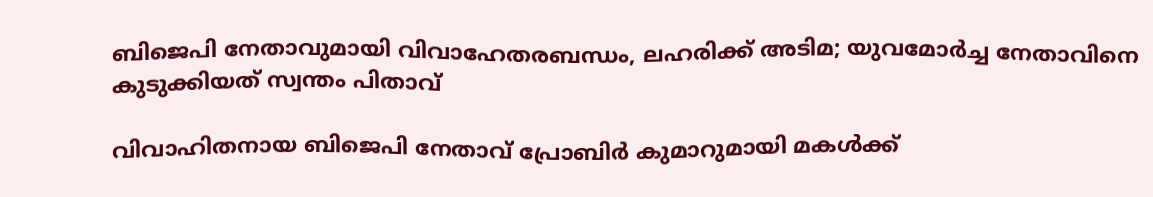ബിജെപി നേതാവുമായി വിവാഹേതരബന്ധം, ലഹരിക്ക് അടിമ; യുവമോര്‍ച്ച നേതാവിനെ കുടുക്കിയത് സ്വന്തം പിതാവ്

വിവാഹിതനായ ബിജെപി നേതാവ് പ്രോബിര്‍ കുമാറുമായി മകള്‍ക്ക്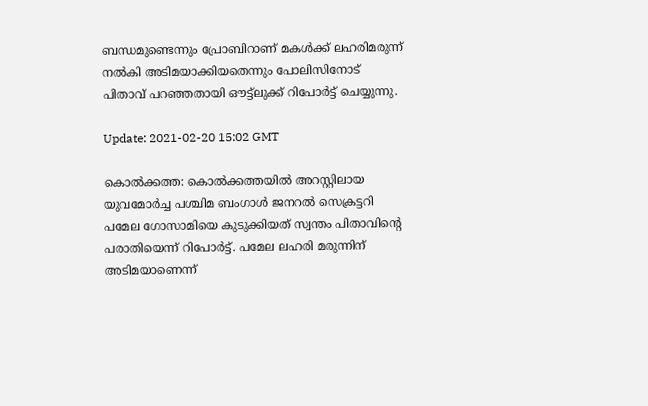ബന്ധമുണ്ടെന്നും പ്രോബിറാണ് മകള്‍ക്ക് ലഹരിമരുന്ന് നല്‍കി അടിമയാക്കിയതെന്നും പോലിസിനോട് പിതാവ് പറഞ്ഞതായി ഔട്ട്‌ലുക്ക് റിപോര്‍ട്ട് ചെയ്യുന്നു.

Update: 2021-02-20 15:02 GMT

കൊല്‍ക്കത്ത: കൊല്‍ക്കത്തയില്‍ അറസ്റ്റിലായ യുവമോര്‍ച്ച പശ്ചിമ ബംഗാള്‍ ജനറല്‍ സെക്രട്ടറി പമേല ഗോസാമിയെ കുടുക്കിയത് സ്വന്തം പിതാവിന്റെ പരാതിയെന്ന് റിപോര്‍ട്ട്. പമേല ലഹരി മരുന്നിന് അടിമയാണെന്ന്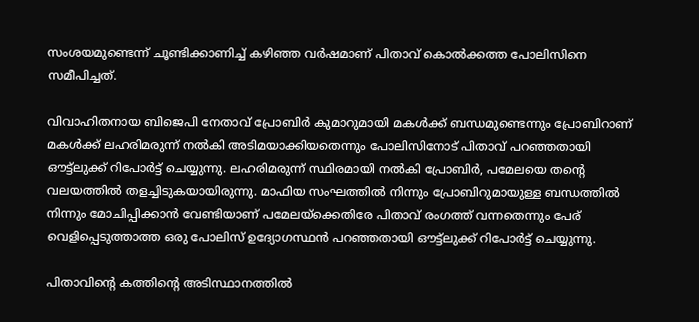സംശയമുണ്ടെന്ന് ചൂണ്ടിക്കാണിച്ച് കഴിഞ്ഞ വര്‍ഷമാണ് പിതാവ് കൊല്‍ക്കത്ത പോലിസിനെ സമീപിച്ചത്.

വിവാഹിതനായ ബിജെപി നേതാവ് പ്രോബിര്‍ കുമാറുമായി മകള്‍ക്ക് ബന്ധമുണ്ടെന്നും പ്രോബിറാണ് മകള്‍ക്ക് ലഹരിമരുന്ന് നല്‍കി അടിമയാക്കിയതെന്നും പോലിസിനോട് പിതാവ് പറഞ്ഞതായി ഔട്ട്‌ലുക്ക് റിപോര്‍ട്ട് ചെയ്യുന്നു. ലഹരിമരുന്ന് സ്ഥിരമായി നല്‍കി പ്രോബിര്‍, പമേലയെ തന്റെ വലയത്തില്‍ തളച്ചിടുകയായിരുന്നു. മാഫിയ സംഘത്തില്‍ നിന്നും പ്രോബിറുമായുള്ള ബന്ധത്തില്‍ നിന്നും മോചിപ്പിക്കാന്‍ വേണ്ടിയാണ് പമേലയ്‌ക്കെതിരേ പിതാവ് രംഗത്ത് വന്നതെന്നും പേര് വെളിപ്പെടുത്താത്ത ഒരു പോലിസ് ഉദ്യോഗസ്ഥന്‍ പറഞ്ഞതായി ഔട്ട്‌ലുക്ക് റിപോര്‍ട്ട് ചെയ്യുന്നു.

പിതാവിന്റെ കത്തിന്റെ അടിസ്ഥാനത്തില്‍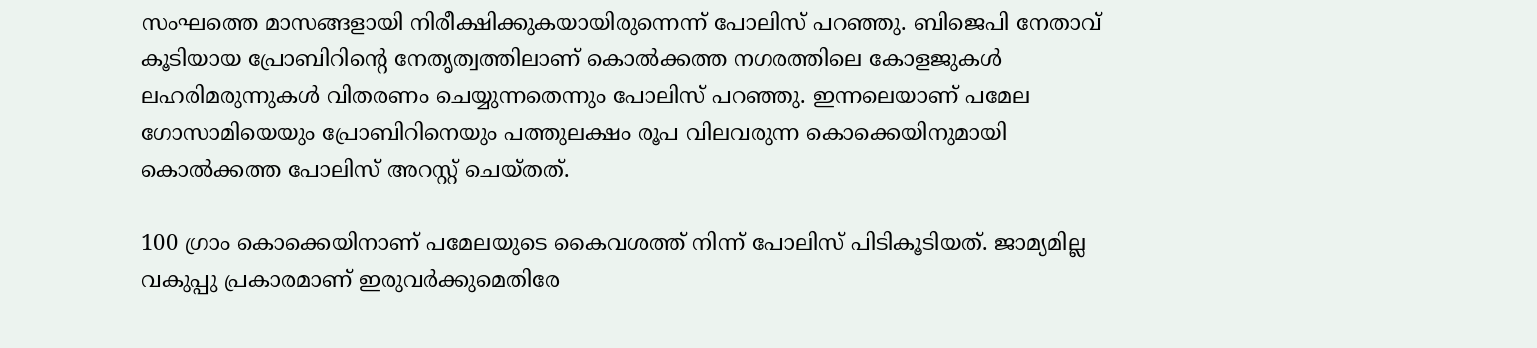സംഘത്തെ മാസങ്ങളായി നിരീക്ഷിക്കുകയായിരുന്നെന്ന് പോലിസ് പറഞ്ഞു. ബിജെപി നേതാവ് കൂടിയായ പ്രോബിറിന്റെ നേതൃത്വത്തിലാണ് കൊല്‍ക്കത്ത നഗരത്തിലെ കോളജുകള്‍ ലഹരിമരുന്നുകള്‍ വിതരണം ചെയ്യുന്നതെന്നും പോലിസ് പറഞ്ഞു. ഇന്നലെയാണ് പമേല ഗോസാമിയെയും പ്രോബിറിനെയും പത്തുലക്ഷം രൂപ വിലവരുന്ന കൊക്കെയിനുമായി കൊല്‍ക്കത്ത പോലിസ് അറസ്റ്റ് ചെയ്തത്.

100 ഗ്രാം കൊക്കെയിനാണ് പമേലയുടെ കൈവശത്ത് നിന്ന് പോലിസ് പിടികൂടിയത്. ജാമ്യമില്ല വകുപ്പു പ്രകാരമാണ് ഇരുവര്‍ക്കുമെതിരേ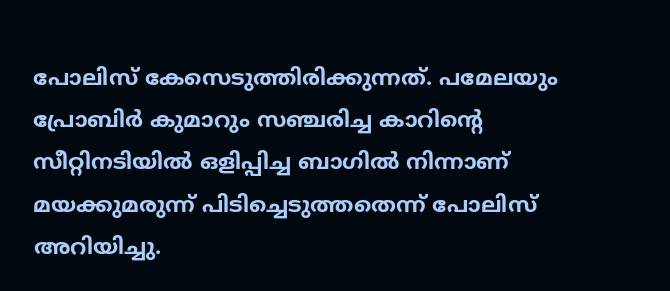പോലിസ് കേസെടുത്തിരിക്കുന്നത്. പമേലയും പ്രോബിര്‍ കുമാറും സഞ്ചരിച്ച കാറിന്റെ സീറ്റിനടിയില്‍ ഒളിപ്പിച്ച ബാഗില്‍ നിന്നാണ് മയക്കുമരുന്ന് പിടിച്ചെടുത്തതെന്ന് പോലിസ് അറിയിച്ചു.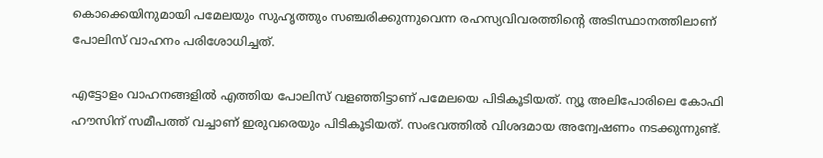കൊക്കെയിനുമായി പമേലയും സുഹൃത്തും സഞ്ചരിക്കുന്നുവെന്ന രഹസ്യവിവരത്തിന്റെ അടിസ്ഥാനത്തിലാണ് പോലിസ് വാഹനം പരിശോധിച്ചത്.

എട്ടോളം വാഹനങ്ങളില്‍ എത്തിയ പോലിസ് വളഞ്ഞിട്ടാണ് പമേലയെ പിടികൂടിയത്. ന്യൂ അലിപോരിലെ കോഫി ഹൗസിന് സമീപത്ത് വച്ചാണ് ഇരുവരെയും പിടികൂടിയത്. സംഭവത്തില്‍ വിശദമായ അന്വേഷണം നടക്കുന്നുണ്ട്.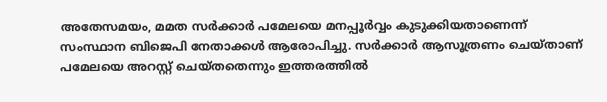അതേസമയം, മമത സര്‍ക്കാര്‍ പമേലയെ മനപ്പൂര്‍വ്വം കുടുക്കിയതാണെന്ന് സംസ്ഥാന ബിജെപി നേതാക്കള്‍ ആരോപിച്ചു. സര്‍ക്കാര്‍ ആസൂത്രണം ചെയ്താണ് പമേലയെ അറസ്റ്റ് ചെയ്തതെന്നും ഇത്തരത്തില്‍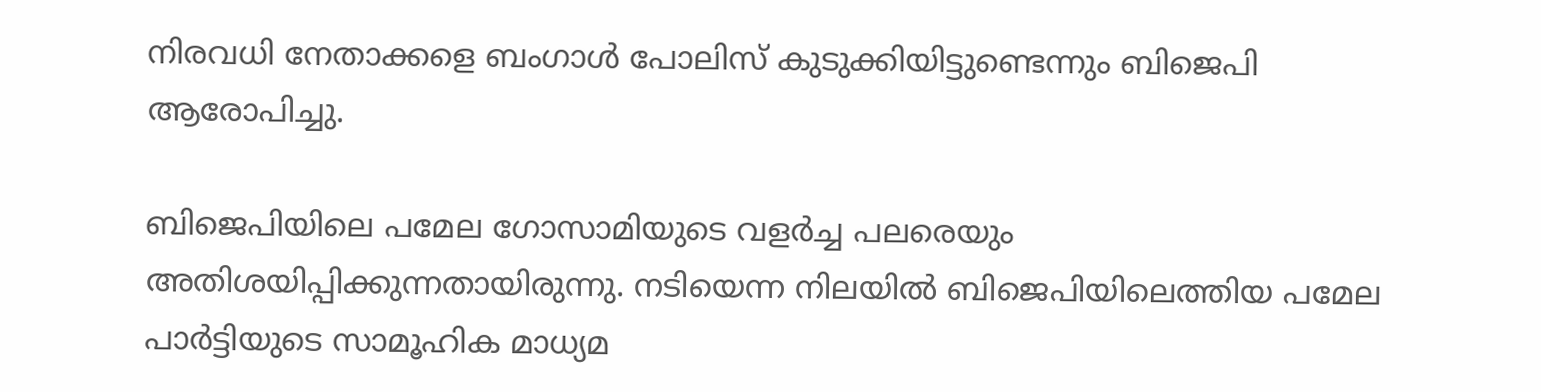നിരവധി നേതാക്കളെ ബംഗാള്‍ പോലിസ് കുടുക്കിയിട്ടുണ്ടെന്നും ബിജെപി ആരോപിച്ചു.

ബിജെപിയിലെ പമേല ഗോസാമിയുടെ വളര്‍ച്ച പലരെയും അതിശയിപ്പിക്കുന്നതായിരുന്നു. നടിയെന്ന നിലയില്‍ ബിജെപിയിലെത്തിയ പമേല പാര്‍ട്ടിയുടെ സാമൂഹിക മാധ്യമ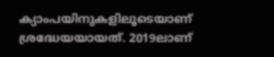ക്യാംപയിനുകളിലൂടെയാണ് ശ്രദ്ധേയയായത്. 2019ലാണ്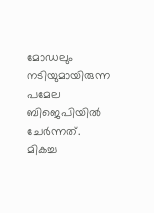മോഡലും നടിയുമായിരുന്ന പമേല ബിജെപിയില്‍ ചേര്‍ന്നത്. മികച്ച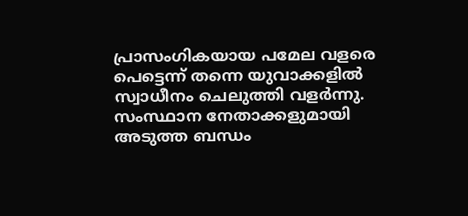പ്രാസംഗികയായ പമേല വളരെ പെട്ടെന്ന് തന്നെ യുവാക്കളില്‍ സ്വാധീനം ചെലുത്തി വളര്‍ന്നു. സംസ്ഥാന നേതാക്കളുമായി അടുത്ത ബന്ധം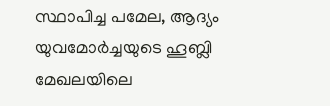സ്ഥാപിച്ച പമേല, ആദ്യം യുവമോര്‍ച്ചയുടെ ഹൂബ്ലി മേഖലയിലെ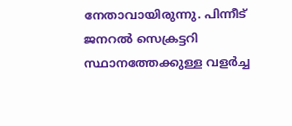നേതാവായിരുന്നു. പിന്നീട് ജനറല്‍ സെക്രട്ടറി സ്ഥാനത്തേക്കുള്ള വളര്‍ച്ച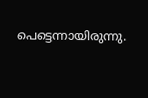പെട്ടെന്നായിരുന്നു.